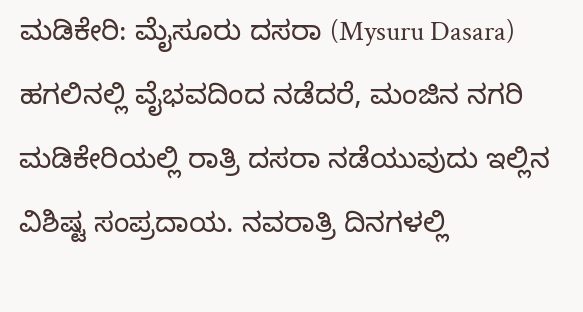ಮಡಿಕೇರಿ: ಮೈಸೂರು ದಸರಾ (Mysuru Dasara) ಹಗಲಿನಲ್ಲಿ ವೈಭವದಿಂದ ನಡೆದರೆ, ಮಂಜಿನ ನಗರಿ ಮಡಿಕೇರಿಯಲ್ಲಿ ರಾತ್ರಿ ದಸರಾ ನಡೆಯುವುದು ಇಲ್ಲಿನ ವಿಶಿಷ್ಟ ಸಂಪ್ರದಾಯ. ನವರಾತ್ರಿ ದಿನಗಳಲ್ಲಿ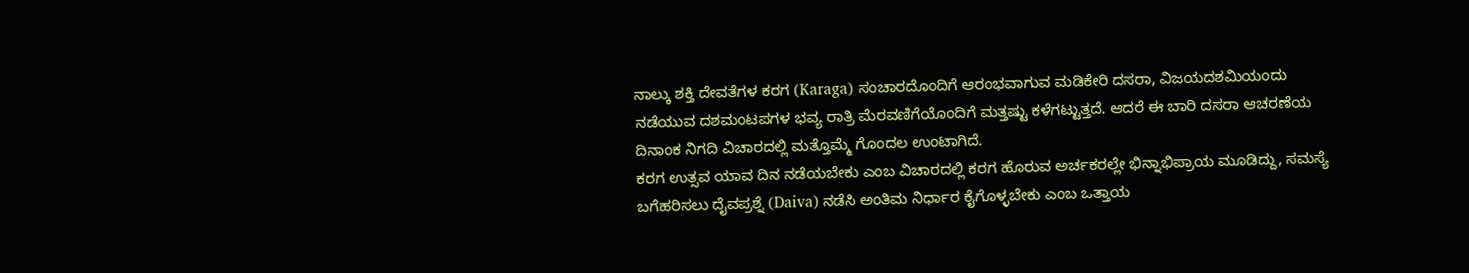ನಾಲ್ಕು ಶಕ್ತಿ ದೇವತೆಗಳ ಕರಗ (Karaga) ಸಂಚಾರದೊಂದಿಗೆ ಆರಂಭವಾಗುವ ಮಡಿಕೇರಿ ದಸರಾ, ವಿಜಯದಶಮಿಯಂದು ನಡೆಯುವ ದಶಮಂಟಪಗಳ ಭವ್ಯ ರಾತ್ರಿ ಮೆರವಣಿಗೆಯೊಂದಿಗೆ ಮತ್ತಷ್ಟು ಕಳೆಗಟ್ಟುತ್ತದೆ. ಆದರೆ ಈ ಬಾರಿ ದಸರಾ ಆಚರಣೆಯ ದಿನಾಂಕ ನಿಗದಿ ವಿಚಾರದಲ್ಲಿ ಮತ್ತೊಮ್ಮೆ ಗೊಂದಲ ಉಂಟಾಗಿದೆ.
ಕರಗ ಉತ್ಸವ ಯಾವ ದಿನ ನಡೆಯಬೇಕು ಎಂಬ ವಿಚಾರದಲ್ಲಿ ಕರಗ ಹೊರುವ ಅರ್ಚಕರಲ್ಲೇ ಭಿನ್ನಾಭಿಪ್ರಾಯ ಮೂಡಿದ್ದು, ಸಮಸ್ಯೆ ಬಗೆಹರಿಸಲು ದೈವಪ್ರಶ್ನೆ (Daiva) ನಡೆಸಿ ಅಂತಿಮ ನಿರ್ಧಾರ ಕೈಗೊಳ್ಳಬೇಕು ಎಂಬ ಒತ್ತಾಯ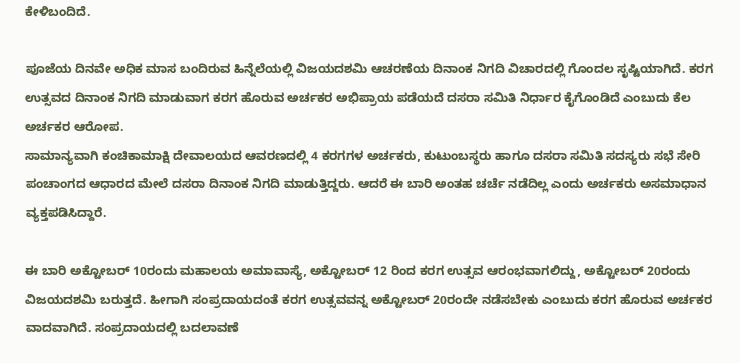ಕೇಳಿಬಂದಿದೆ.

ಪೂಜೆಯ ದಿನವೇ ಅಧಿಕ ಮಾಸ ಬಂದಿರುವ ಹಿನ್ನೆಲೆಯಲ್ಲಿ ವಿಜಯದಶಮಿ ಆಚರಣೆಯ ದಿನಾಂಕ ನಿಗದಿ ವಿಚಾರದಲ್ಲಿ ಗೊಂದಲ ಸೃಷ್ಟಿಯಾಗಿದೆ. ಕರಗ ಉತ್ಸವದ ದಿನಾಂಕ ನಿಗದಿ ಮಾಡುವಾಗ ಕರಗ ಹೊರುವ ಅರ್ಚಕರ ಅಭಿಪ್ರಾಯ ಪಡೆಯದೆ ದಸರಾ ಸಮಿತಿ ನಿರ್ಧಾರ ಕೈಗೊಂಡಿದೆ ಎಂಬುದು ಕೆಲ ಅರ್ಚಕರ ಆರೋಪ.
ಸಾಮಾನ್ಯವಾಗಿ ಕಂಚಿಕಾಮಾಕ್ಷಿ ದೇವಾಲಯದ ಆವರಣದಲ್ಲಿ 4 ಕರಗಗಳ ಅರ್ಚಕರು, ಕುಟುಂಬಸ್ಥರು ಹಾಗೂ ದಸರಾ ಸಮಿತಿ ಸದಸ್ಯರು ಸಭೆ ಸೇರಿ ಪಂಚಾಂಗದ ಆಧಾರದ ಮೇಲೆ ದಸರಾ ದಿನಾಂಕ ನಿಗದಿ ಮಾಡುತ್ತಿದ್ದರು. ಆದರೆ ಈ ಬಾರಿ ಅಂತಹ ಚರ್ಚೆ ನಡೆದಿಲ್ಲ ಎಂದು ಅರ್ಚಕರು ಅಸಮಾಧಾನ ವ್ಯಕ್ತಪಡಿಸಿದ್ದಾರೆ.

ಈ ಬಾರಿ ಅಕ್ಟೋಬರ್ 10ರಂದು ಮಹಾಲಯ ಅಮಾವಾಸ್ಯೆ, ಅಕ್ಟೋಬರ್ 12 ರಿಂದ ಕರಗ ಉತ್ಸವ ಆರಂಭವಾಗಲಿದ್ದು, ಅಕ್ಟೋಬರ್ 20ರಂದು ವಿಜಯದಶಮಿ ಬರುತ್ತದೆ. ಹೀಗಾಗಿ ಸಂಪ್ರದಾಯದಂತೆ ಕರಗ ಉತ್ಸವವನ್ನ ಅಕ್ಟೋಬರ್ 20ರಂದೇ ನಡೆಸಬೇಕು ಎಂಬುದು ಕರಗ ಹೊರುವ ಅರ್ಚಕರ ವಾದವಾಗಿದೆ. ಸಂಪ್ರದಾಯದಲ್ಲಿ ಬದಲಾವಣೆ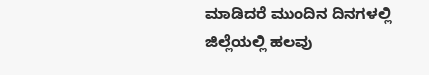ಮಾಡಿದರೆ ಮುಂದಿನ ದಿನಗಳಲ್ಲಿ ಜಿಲ್ಲೆಯಲ್ಲಿ ಹಲವು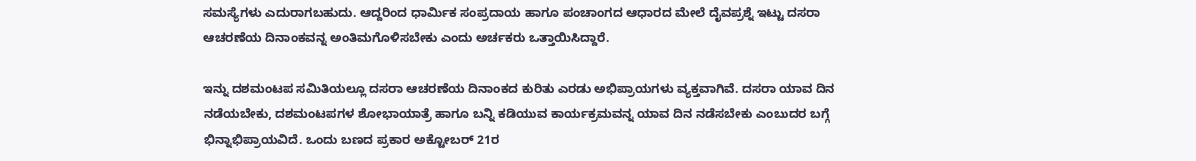ಸಮಸ್ಯೆಗಳು ಎದುರಾಗಬಹುದು. ಆದ್ದರಿಂದ ಧಾರ್ಮಿಕ ಸಂಪ್ರದಾಯ ಹಾಗೂ ಪಂಚಾಂಗದ ಆಧಾರದ ಮೇಲೆ ದೈವಪ್ರಶ್ನೆ ಇಟ್ಟು ದಸರಾ ಆಚರಣೆಯ ದಿನಾಂಕವನ್ನ ಅಂತಿಮಗೊಳಿಸಬೇಕು ಎಂದು ಅರ್ಚಕರು ಒತ್ತಾಯಿಸಿದ್ದಾರೆ.

ಇನ್ನು ದಶಮಂಟಪ ಸಮಿತಿಯಲ್ಲೂ ದಸರಾ ಆಚರಣೆಯ ದಿನಾಂಕದ ಕುರಿತು ಎರಡು ಅಭಿಪ್ರಾಯಗಳು ವ್ಯಕ್ತವಾಗಿವೆ. ದಸರಾ ಯಾವ ದಿನ ನಡೆಯಬೇಕು, ದಶಮಂಟಪಗಳ ಶೋಭಾಯಾತ್ರೆ ಹಾಗೂ ಬನ್ನಿ ಕಡಿಯುವ ಕಾರ್ಯಕ್ರಮವನ್ನ ಯಾವ ದಿನ ನಡೆಸಬೇಕು ಎಂಬುದರ ಬಗ್ಗೆ ಭಿನ್ನಾಭಿಪ್ರಾಯವಿದೆ. ಒಂದು ಬಣದ ಪ್ರಕಾರ ಅಕ್ಟೋಬರ್ 21ರ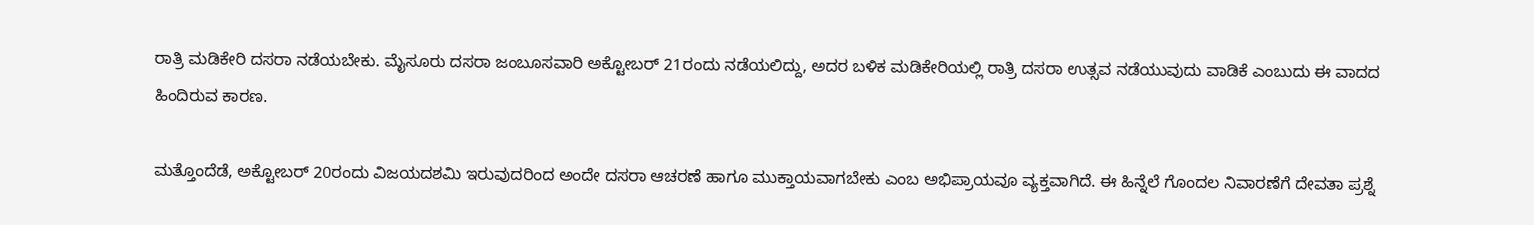ರಾತ್ರಿ ಮಡಿಕೇರಿ ದಸರಾ ನಡೆಯಬೇಕು. ಮೈಸೂರು ದಸರಾ ಜಂಬೂಸವಾರಿ ಅಕ್ಟೋಬರ್ 21ರಂದು ನಡೆಯಲಿದ್ದು, ಅದರ ಬಳಿಕ ಮಡಿಕೇರಿಯಲ್ಲಿ ರಾತ್ರಿ ದಸರಾ ಉತ್ಸವ ನಡೆಯುವುದು ವಾಡಿಕೆ ಎಂಬುದು ಈ ವಾದದ ಹಿಂದಿರುವ ಕಾರಣ.

ಮತ್ತೊಂದೆಡೆ, ಅಕ್ಟೋಬರ್ 20ರಂದು ವಿಜಯದಶಮಿ ಇರುವುದರಿಂದ ಅಂದೇ ದಸರಾ ಆಚರಣೆ ಹಾಗೂ ಮುಕ್ತಾಯವಾಗಬೇಕು ಎಂಬ ಅಭಿಪ್ರಾಯವೂ ವ್ಯಕ್ತವಾಗಿದೆ. ಈ ಹಿನ್ನೆಲೆ ಗೊಂದಲ ನಿವಾರಣೆಗೆ ದೇವತಾ ಪ್ರಶ್ನೆ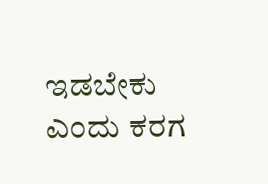ಇಡಬೇಕು ಎಂದು ಕರಗ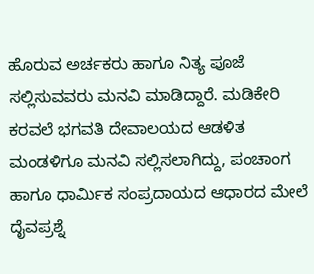ಹೊರುವ ಅರ್ಚಕರು ಹಾಗೂ ನಿತ್ಯ ಪೂಜೆ ಸಲ್ಲಿಸುವವರು ಮನವಿ ಮಾಡಿದ್ದಾರೆ. ಮಡಿಕೇರಿ ಕರವಲೆ ಭಗವತಿ ದೇವಾಲಯದ ಆಡಳಿತ ಮಂಡಳಿಗೂ ಮನವಿ ಸಲ್ಲಿಸಲಾಗಿದ್ದು, ಪಂಚಾಂಗ ಹಾಗೂ ಧಾರ್ಮಿಕ ಸಂಪ್ರದಾಯದ ಆಧಾರದ ಮೇಲೆ ದೈವಪ್ರಶ್ನೆ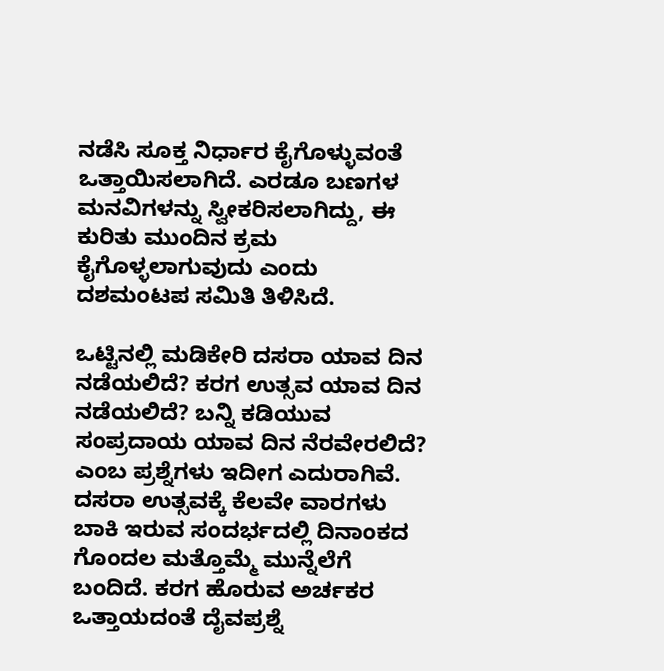ನಡೆಸಿ ಸೂಕ್ತ ನಿರ್ಧಾರ ಕೈಗೊಳ್ಳುವಂತೆ ಒತ್ತಾಯಿಸಲಾಗಿದೆ. ಎರಡೂ ಬಣಗಳ ಮನವಿಗಳನ್ನು ಸ್ವೀಕರಿಸಲಾಗಿದ್ದು, ಈ ಕುರಿತು ಮುಂದಿನ ಕ್ರಮ ಕೈಗೊಳ್ಳಲಾಗುವುದು ಎಂದು ದಶಮಂಟಪ ಸಮಿತಿ ತಿಳಿಸಿದೆ.

ಒಟ್ಟಿನಲ್ಲಿ ಮಡಿಕೇರಿ ದಸರಾ ಯಾವ ದಿನ ನಡೆಯಲಿದೆ? ಕರಗ ಉತ್ಸವ ಯಾವ ದಿನ ನಡೆಯಲಿದೆ? ಬನ್ನಿ ಕಡಿಯುವ ಸಂಪ್ರದಾಯ ಯಾವ ದಿನ ನೆರವೇರಲಿದೆ? ಎಂಬ ಪ್ರಶ್ನೆಗಳು ಇದೀಗ ಎದುರಾಗಿವೆ. ದಸರಾ ಉತ್ಸವಕ್ಕೆ ಕೆಲವೇ ವಾರಗಳು ಬಾಕಿ ಇರುವ ಸಂದರ್ಭದಲ್ಲಿ ದಿನಾಂಕದ ಗೊಂದಲ ಮತ್ತೊಮ್ಮೆ ಮುನ್ನೆಲೆಗೆ ಬಂದಿದೆ. ಕರಗ ಹೊರುವ ಅರ್ಚಕರ ಒತ್ತಾಯದಂತೆ ದೈವಪ್ರಶ್ನೆ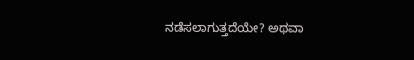ನಡೆಸಲಾಗುತ್ತದೆಯೇ? ಅಥವಾ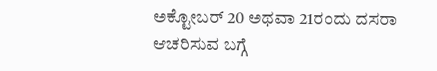ಅಕ್ಟೋಬರ್ 20 ಅಥವಾ 21ರಂದು ದಸರಾ ಆಚರಿಸುವ ಬಗ್ಗೆ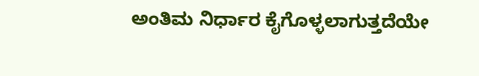ಅಂತಿಮ ನಿರ್ಧಾರ ಕೈಗೊಳ್ಳಲಾಗುತ್ತದೆಯೇ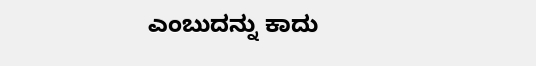ಎಂಬುದನ್ನು ಕಾದು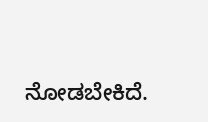ನೋಡಬೇಕಿದೆ.